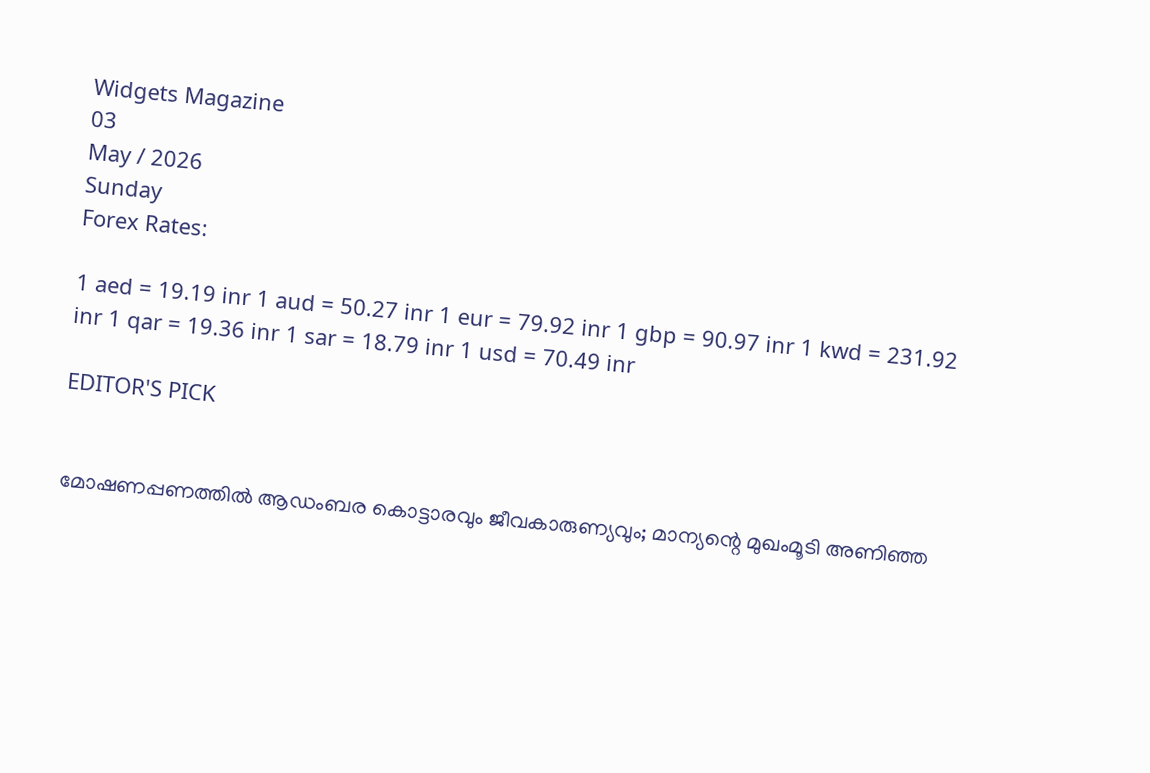Widgets Magazine
03
May / 2026
Sunday
Forex Rates:

1 aed = 19.19 inr 1 aud = 50.27 inr 1 eur = 79.92 inr 1 gbp = 90.97 inr 1 kwd = 231.92 inr 1 qar = 19.36 inr 1 sar = 18.79 inr 1 usd = 70.49 inr

EDITOR'S PICK


മോഷണപ്പണത്തിൽ ആഡംബര കൊട്ടാരവും ജീവകാരുണ്യവും; മാന്യന്റെ മുഖംമൂടി അണിഞ്ഞ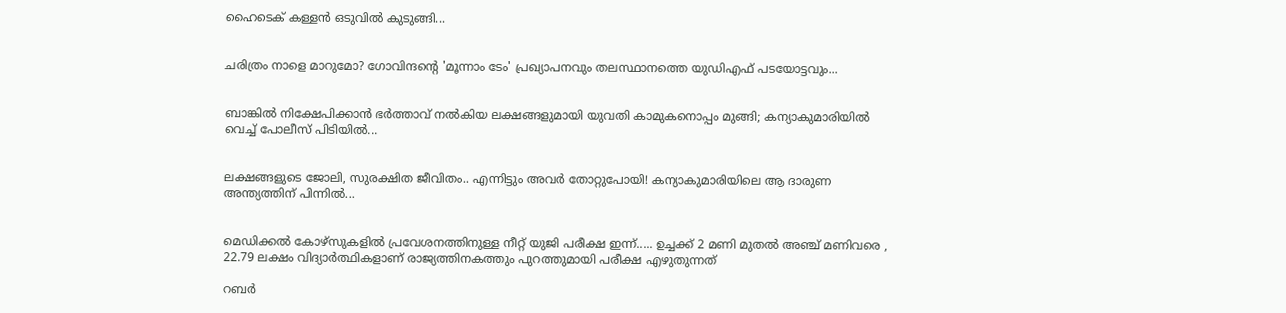ഹൈടെക് കള്ളൻ ഒടുവിൽ കുടുങ്ങി...


ചരിത്രം നാളെ മാറുമോ? ഗോവിന്ദന്റെ 'മൂന്നാം ടേം' പ്രഖ്യാപനവും തലസ്ഥാനത്തെ യുഡിഎഫ് പടയോട്ടവും...


ബാങ്കിൽ നിക്ഷേപിക്കാൻ ഭർത്താവ് നൽകിയ ലക്ഷങ്ങളുമായി യുവതി കാമുകനൊപ്പം മുങ്ങി; കന്യാകുമാരിയിൽ വെച്ച് പോലീസ് പിടിയിൽ...


ലക്ഷങ്ങളുടെ ജോലി, സുരക്ഷിത ജീവിതം.. എന്നിട്ടും അവർ തോറ്റുപോയി! കന്യാകുമാരിയിലെ ആ ദാരുണ അന്ത്യത്തിന് പിന്നിൽ...


മെഡിക്കല്‍ കോഴ്‌സുകളില്‍ പ്രവേശനത്തിനുള്ള നീറ്റ് യുജി പരീക്ഷ ഇന്ന്..... ഉച്ചക്ക് 2 മണി മുതല്‍ അഞ്ച് മണിവരെ , 22.79 ലക്ഷം വിദ്യാര്‍ത്ഥികളാണ് രാജ്യത്തിനകത്തും പുറത്തുമായി പരീക്ഷ എഴുതുന്നത്

റബർ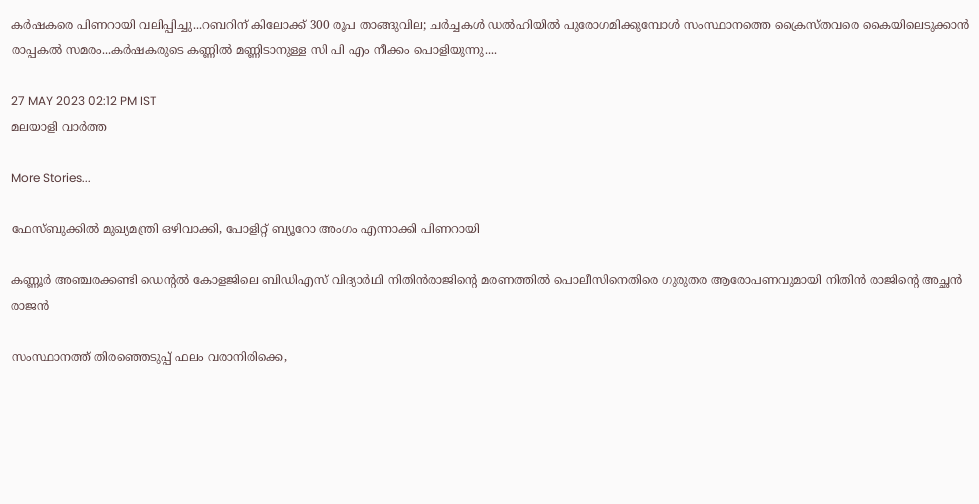കർഷകരെ പിണറായി വലിപ്പിച്ചു...റബറിന് കിലോക്ക് 300 രൂപ താങ്ങുവില; ചർച്ചകൾ ഡൽഹിയിൽ പുരോഗമിക്കുമ്പോൾ സംസ്ഥാനത്തെ ക്രൈസ്തവരെ കൈയിലെടുക്കാൻ രാപ്പകൽ സമരം...കർഷകരുടെ കണ്ണിൽ മണ്ണിടാനുള്ള സി പി എം നീക്കം പൊളിയുന്നു....

27 MAY 2023 02:12 PM IST
മലയാളി വാര്‍ത്ത

More Stories...

ഫേസ്ബുക്കിൽ മുഖ്യമന്ത്രി ഒഴിവാക്കി, പോളിറ്റ് ബ്യൂറോ അംഗം എന്നാക്കി പിണറായി

കണ്ണൂർ അഞ്ചരക്കണ്ടി ഡെന്റൽ കോളജിലെ ബിഡിഎസ് വിദ്യാർഥി നിതിൻരാജിന്റെ മരണത്തിൽ പൊലീസിനെതിരെ ഗുരുതര ആരോപണവുമായി നിതിൻ രാജിന്റെ അച്ഛൻ രാജൻ

സംസ്ഥാനത്ത് തിരഞ്ഞെടുപ്പ് ഫലം വരാനിരിക്കെ,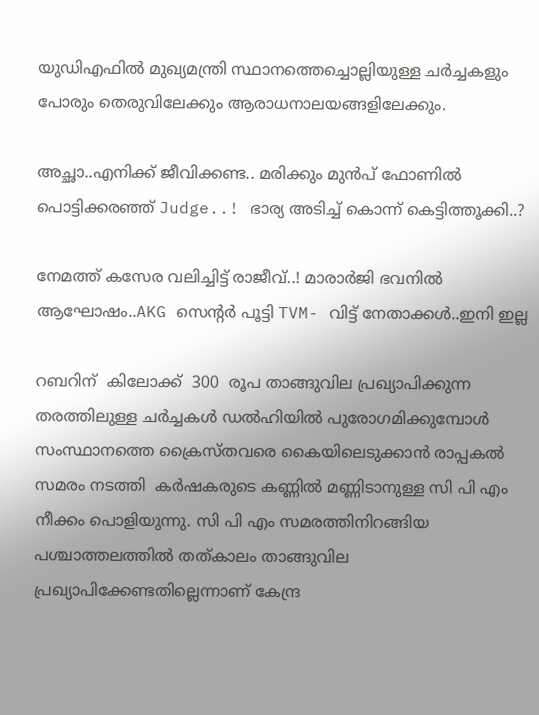യുഡിഎഫിൽ മുഖ്യമന്ത്രി സ്ഥാനത്തെച്ചൊല്ലിയുള്ള ചർച്ചകളും പോരും തെരുവിലേക്കും ആരാധനാലയങ്ങളിലേക്കും.

അച്ഛാ..എനിക്ക് ജീവിക്കണ്ട.. മരിക്കും മുൻപ് ഫോണിൽ പൊട്ടിക്കരഞ്ഞ് Judge..! ഭാര്യ അടിച്ച് കൊന്ന് കെട്ടിത്തൂക്കി..?

നേമത്ത് കസേര വലിച്ചിട്ട് രാജീവ്..! മാരാർജി ഭവനിൽ ആഘോഷം..AKG സെന്റർ പൂട്ടി TVM- വിട്ട് നേതാക്കൾ..ഇനി ഇല്ല

റബറിന്  കിലോക്ക്  300  രൂപ താങ്ങുവില പ്രഖ്യാപിക്കുന്ന തരത്തിലുള്ള ചർച്ചകൾ ഡൽഹിയിൽ പുരോഗമിക്കുമ്പോൾ സംസ്ഥാനത്തെ ക്രൈസ്തവരെ കൈയിലെടുക്കാൻ രാപ്പകൽ സമരം നടത്തി  കർഷകരുടെ കണ്ണിൽ മണ്ണിടാനുള്ള സി പി എം നീക്കം പൊളിയുന്നു. സി പി എം സമരത്തിനിറങ്ങിയ പശ്ചാത്തലത്തിൽ തത്കാലം താങ്ങുവില പ്രഖ്യാപിക്കേണ്ടതില്ലെന്നാണ് കേന്ദ്ര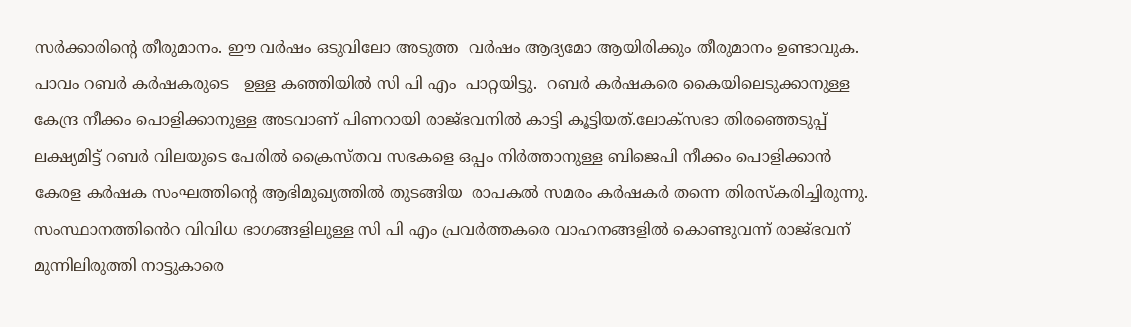സർക്കാരിൻ്റെ തീരുമാനം. ഈ വർഷം ഒടുവിലോ അടുത്ത  വർഷം ആദ്യമോ ആയിരിക്കും തീരുമാനം ഉണ്ടാവുക. പാവം റബർ കർഷകരുടെ   ഉള്ള കഞ്ഞിയിൽ സി പി എം  പാറ്റയിട്ടു.  റബർ കർഷകരെ കൈയിലെടുക്കാനുള്ള കേന്ദ്ര നീക്കം പൊളിക്കാനുള്ള അടവാണ് പിണറായി രാജ്ഭവനിൽ കാട്ടി കൂട്ടിയത്.ലോക്സഭാ തിരഞ്ഞെടുപ്പ് ലക്ഷ്യമിട്ട് റബര്‍ വിലയുടെ പേരില്‍ ക്രൈസ്തവ സഭകളെ ഒപ്പം നിര്‍ത്താനുള്ള ബിജെപി നീക്കം പൊളിക്കാന്‍ കേരള കര്‍ഷക സംഘത്തിന്‍റെ ആഭിമുഖ്യത്തിൽ തുടങ്ങിയ  രാപകല്‍ സമരം കർഷകർ തന്നെ തിരസ്കരിച്ചിരുന്നു. സംസ്ഥാനത്തിൻെറ വിവിധ ഭാഗങ്ങളിലുള്ള സി പി എം പ്രവർത്തകരെ വാഹനങ്ങളിൽ കൊണ്ടുവന്ന് രാജ്ഭവന് മുന്നിലിരുത്തി നാട്ടുകാരെ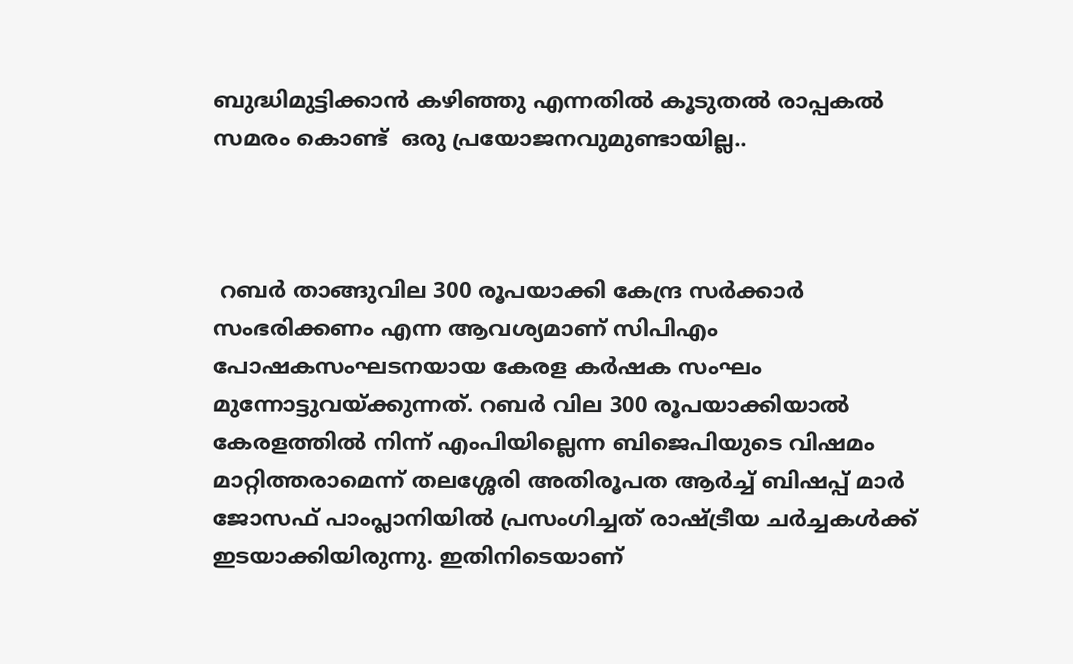ബുദ്ധിമുട്ടിക്കാൻ കഴിഞ്ഞു എന്നതിൽ കൂടുതൽ രാപ്പകൽ സമരം കൊണ്ട്  ഒരു പ്രയോജനവുമുണ്ടായില്ല..



 റബര്‍ താങ്ങുവില 300 രൂപയാക്കി കേന്ദ്ര സര്‍ക്കാര്‍ സംഭരിക്കണം എന്ന ആവശ്യമാണ് സിപിഎം പോഷകസംഘടനയായ കേരള കര്‍ഷക സംഘം മുന്നോട്ടുവയ്ക്കുന്നത്. റബര്‍ വില 300 രൂപയാക്കിയാല്‍ കേരളത്തില്‍ നിന്ന് എംപിയില്ലെന്ന ബിജെപിയുടെ വിഷമം മാറ്റിത്തരാമെന്ന് തലശ്ശേരി അതിരൂപത ആര്‍ച്ച് ബിഷപ്പ് മാര്‍ ജോസഫ് പാംപ്ലാനിയില്‍ പ്രസംഗിച്ചത് രാഷ്ട്രീയ ചര്‍ച്ചകള്‍ക്ക് ഇടയാക്കിയിരുന്നു. ഇതിനിടെയാണ്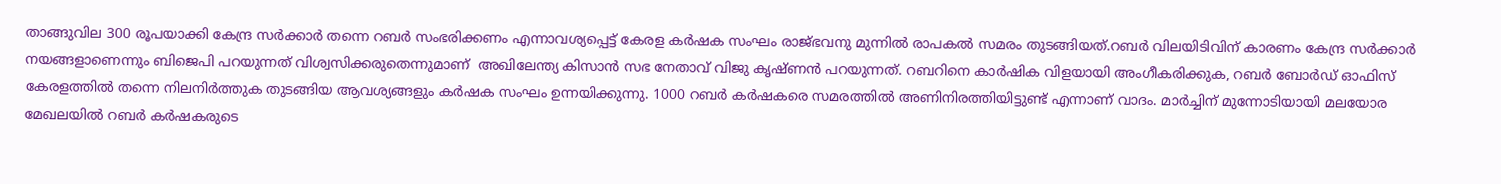താങ്ങുവില 300 രൂപയാക്കി കേന്ദ്ര സര്‍ക്കാര്‍ തന്നെ റബര്‍ സംഭരിക്കണം എന്നാവശ്യപ്പെട്ട് കേരള കര്‍ഷക സംഘം രാജ്ഭവനു മുന്നില്‍ രാപകല്‍ സമരം തുടങ്ങിയത്.റബര്‍ വിലയിടിവിന് കാരണം കേന്ദ്ര സര്‍ക്കാര്‍ നയങ്ങളാണെന്നും ബിജെപി പറയുന്നത് വിശ്വസിക്കരുതെന്നുമാണ്  അഖിലേന്ത്യ കിസാന്‍ സഭ നേതാവ് വിജു കൃഷ്ണന്‍ പറയുന്നത്. റബറിനെ കാര്‍ഷിക വിളയായി അംഗീകരിക്കുക, റബര്‍ ബോര്‍ഡ് ഓഫിസ് കേരളത്തില്‍ തന്നെ നിലനിര്‍ത്തുക തുടങ്ങിയ ആവശ്യങ്ങളും കര്‍ഷക സംഘം ഉന്നയിക്കുന്നു. 1000 റബര്‍ കര്‍ഷകരെ സമരത്തില്‍ അണിനിരത്തിയിട്ടുണ്ട് എന്നാണ് വാദം. മാര്‍ച്ചിന് മുന്നോടിയായി മലയോര മേഖലയില്‍ റബര്‍ കര്‍ഷകരുടെ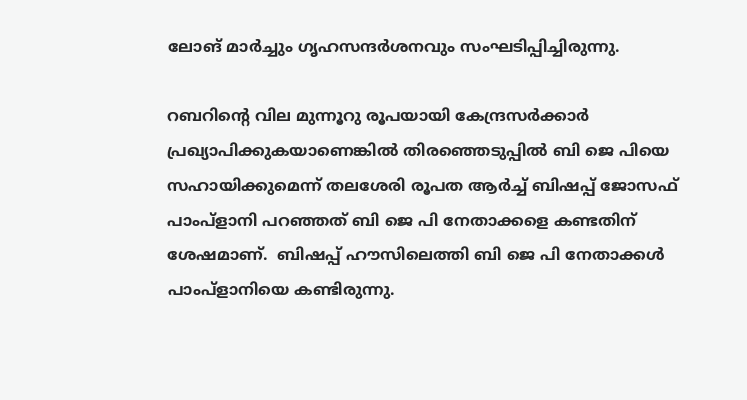ലോങ് മാര്‍ച്ചും ഗൃഹസന്ദര്‍ശനവും സംഘടിപ്പിച്ചിരുന്നു.

റബറിന്റെ വില മുന്നൂറു രൂപയായി കേന്ദ്രസർക്കാർ പ്രഖ്യാപിക്കുകയാണെങ്കിൽ തിരഞ്ഞെടുപ്പിൽ ബി ജെ പിയെ സഹായിക്കുമെന്ന് തലശേരി രൂപത ആർച്ച് ബിഷപ്പ് ജോസഫ് പാംപ്ളാനി പറഞ്ഞത് ബി ജെ പി നേതാക്കളെ കണ്ടതിന് ശേഷമാണ്.  ബിഷപ്പ് ഹൗസിലെത്തി ബി ജെ പി നേതാക്കൾ പാംപ്ളാനിയെ കണ്ടിരുന്നു.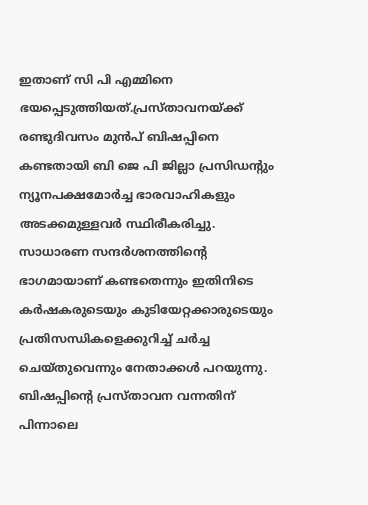ഇതാണ് സി പി എമ്മിനെ ഭയപ്പെടുത്തിയത്.പ്രസ്താവനയ്ക്ക് രണ്ടുദിവസം മുൻപ് ബിഷപ്പിനെ കണ്ടതായി ബി ജെ പി ജില്ലാ പ്രസിഡന്റും ന്യൂനപക്ഷമോർച്ച ഭാരവാഹികളും അടക്കമുള്ളവർ സ്ഥിരീകരിച്ചു. സാധാരണ സന്ദർശനത്തിന്റെ ഭാഗമായാണ് കണ്ടതെന്നും ഇതിനിടെ കർഷകരുടെയും കുടിയേറ്റക്കാരുടെയും പ്രതിസന്ധികളെക്കുറിച്ച് ചർച്ച ചെയ്തുവെന്നും നേതാക്കൾ പറയുന്നു. ബിഷപ്പിന്റെ പ്രസ്താവന വന്നതിന് പിന്നാലെ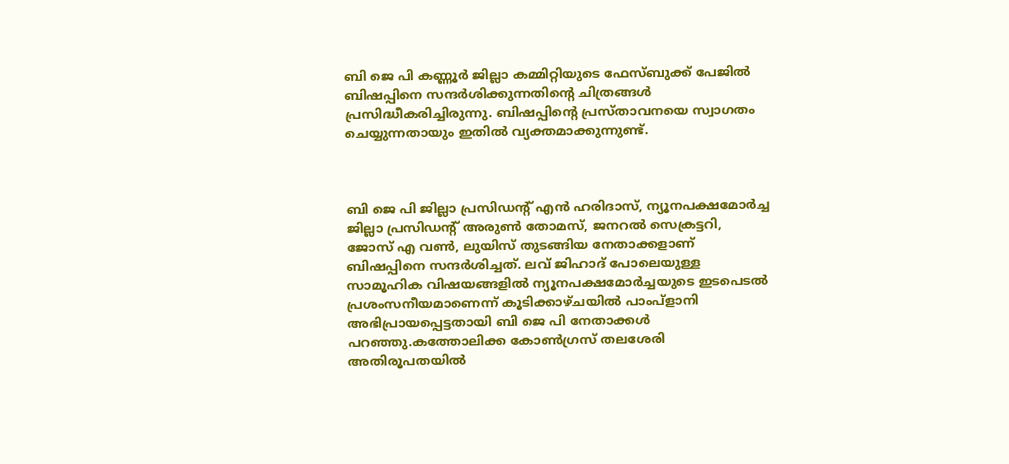ബി ജെ പി കണ്ണൂർ ജില്ലാ കമ്മിറ്റിയുടെ ഫേസ്‌ബുക്ക് പേജിൽ ബിഷപ്പിനെ സന്ദർശിക്കുന്നതിന്റെ ചിത്രങ്ങൾ പ്രസിദ്ധീകരിച്ചിരുന്നു. ബിഷപ്പിന്റെ പ്രസ്താവനയെ സ്വാഗതം ചെയ്യുന്നതായും ഇതിൽ വ്യക്തമാക്കുന്നുണ്ട്.



ബി ജെ പി ജില്ലാ പ്രസിഡന്റ് എൻ ഹരിദാസ്, ന്യൂനപക്ഷമോർച്ച ജില്ലാ പ്രസിഡന്റ് അരുൺ തോമസ്, ജനറൽ സെക്രട്ടറി, ജോസ് എ വൺ, ലുയിസ് തുടങ്ങിയ നേതാക്കളാണ് ബിഷപ്പിനെ സന്ദർശിച്ചത്. ലവ് ജിഹാദ് പോലെയുള്ള സാമൂഹിക വിഷയങ്ങളിൽ ന്യൂനപക്ഷമോർച്ചയുടെ ഇടപെടൽ പ്രശംസനീയമാണെന്ന് കൂടിക്കാഴ്ചയിൽ പാംപ്ളാനി അഭിപ്രായപ്പെട്ടതായി ബി ജെ പി നേതാക്കൾ പറഞ്ഞു.കത്തോലിക്ക കോൺഗ്രസ് തലശേരി അതിരൂപതയിൽ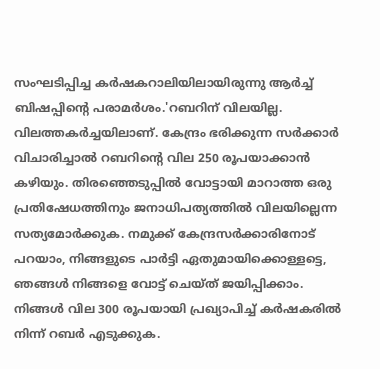സംഘടിപ്പിച്ച കർഷകറാലിയിലായിരുന്നു ആർച്ച് ബിഷപ്പിന്റെ പരാമർശം.'റബറിന് വിലയില്ല. വിലത്തകർച്ചയിലാണ്. കേന്ദ്രം ഭരിക്കുന്ന സർക്കാർ വിചാരിച്ചാൽ റബറിന്റെ വില 250 രൂപയാക്കാൻ കഴിയും. തിരഞ്ഞെടുപ്പിൽ വോട്ടായി മാറാത്ത ഒരു പ്രതിഷേധത്തിനും ജനാധിപത്യത്തിൽ വിലയില്ലെന്ന സത്യമോർക്കുക. നമുക്ക് കേന്ദ്രസർക്കാരിനോട് പറയാം, നിങ്ങളുടെ പാർട്ടി ഏതുമായിക്കൊള്ളട്ടെ, ഞങ്ങൾ നിങ്ങളെ വോട്ട് ചെയ്ത് ജയിപ്പിക്കാം. നിങ്ങൾ വില 300 രൂപയായി പ്രഖ്യാപിച്ച് കർഷകരിൽ നിന്ന് റബർ എടുക്കുക.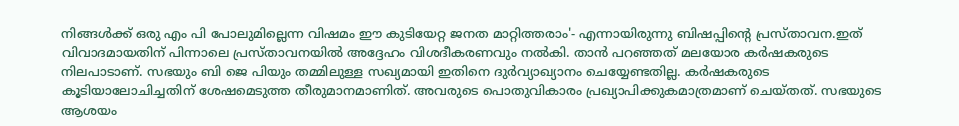നിങ്ങൾക്ക് ഒരു എം പി പോലുമില്ലെന്ന വിഷമം ഈ കുടിയേറ്റ ജനത മാറ്റിത്തരാം'- എന്നായിരുന്നു ബിഷപ്പിന്റെ പ്രസ്താവന.ഇത് വിവാദമായതിന് പിന്നാലെ പ്രസ്താവനയിൽ അദ്ദേഹം വിശദീകരണവും നൽകി. താൻ പറഞ്ഞത് മലയോര കർഷകരുടെ നിലപാടാണ്. സഭയും ബി ജെ പിയും തമ്മിലുള്ള സഖ്യമായി ഇതിനെ ദുർവ്യാഖ്യാനം ചെയ്യേണ്ടതില്ല. കർഷകരുടെ കൂടിയാലോചിച്ചതിന് ശേഷമെടുത്ത തീരുമാനമാണിത്. അവരുടെ പൊതുവികാരം പ്രഖ്യാപിക്കുകമാത്രമാണ് ചെയ്തത്. സഭയുടെ ആശയം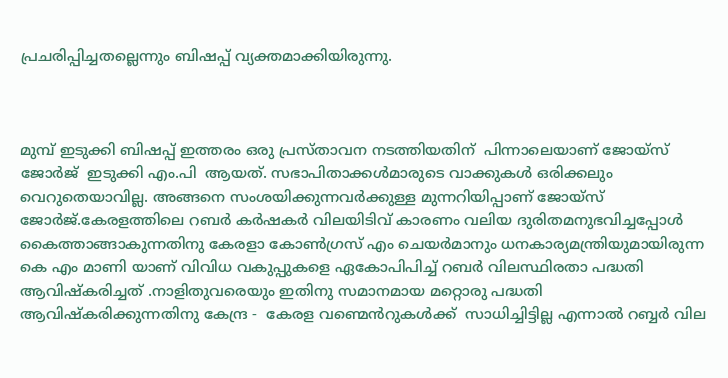പ്രചരിപ്പിച്ചതല്ലെന്നും ബിഷപ്പ് വ്യക്തമാക്കിയിരുന്നു.



മുമ്പ് ഇടുക്കി ബിഷപ്പ് ഇത്തരം ഒരു പ്രസ്താവന നടത്തിയതിന്  പിന്നാലെയാണ് ജോയ്സ് ജോർജ്  ഇടുക്കി എം.പി  ആയത്. സഭാപിതാക്കൾമാരുടെ വാക്കുകൾ ഒരിക്കലും വെറുതെയാവില്ല. അങ്ങനെ സംശയിക്കുന്നവർക്കുള്ള മുന്നറിയിപ്പാണ് ജോയ്സ് ജോർജ്.കേരളത്തിലെ റബർ കർഷകർ വിലയിടിവ് കാരണം വലിയ ദുരിതമനുഭവിച്ചപ്പോൾ കൈത്താങ്ങാകുന്നതിനു കേരളാ കോൺഗ്രസ് എം ചെയർമാനും ധനകാര്യമന്ത്രിയുമായിരുന്ന കെ എം മാണി യാണ് വിവിധ വകുപ്പുകളെ ഏകോപിപിച്ച് റബർ വിലസ്ഥിരതാ പദ്ധതി ആവിഷ്കരിച്ചത് .നാളിതുവരെയും ഇതിനു സമാനമായ മറ്റൊരു പദ്ധതി ആവിഷ്കരിക്കുന്നതിനു കേന്ദ്ര -  കേരള വണ്മെൻറുകൾക്ക്  സാധിച്ചിട്ടില്ല എന്നാൽ റബ്ബർ വില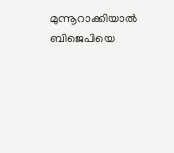മുന്നൂറാക്കിയാൽ ബിജെപിയെ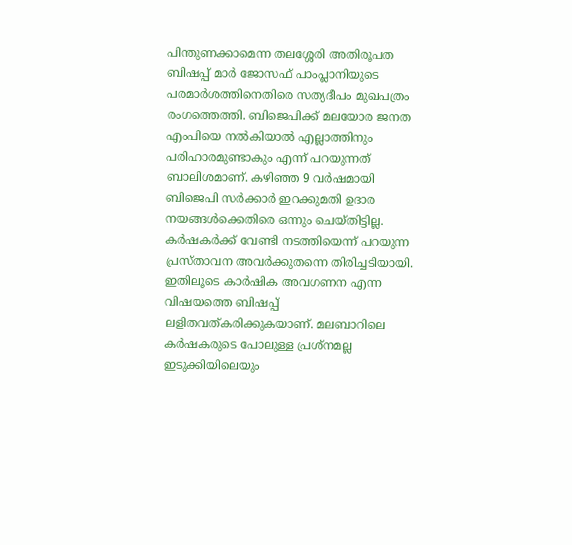പിന്തുണക്കാമെന്ന തലശ്ശേരി അതിരൂപത ബിഷപ്പ് മാർ ജോസഫ് പാംപ്ലാനിയുടെ പരമാർശത്തിനെതിരെ സത്യദീപം മുഖപത്രം രംഗത്തെത്തി. ബിജെപിക്ക് മലയോര ജനത എംപിയെ നൽകിയാൽ എല്ലാത്തിനും പരിഹാരമുണ്ടാകും എന്ന് പറയുന്നത് ബാലിശമാണ്. കഴിഞ്ഞ 9 വർഷമായി ബിജെപി സർക്കാർ ഇറക്കുമതി ഉദാര നയങ്ങൾക്കെതിരെ ഒന്നും ചെയ്തിട്ടില്ല. കർഷകർക്ക് വേണ്ടി നടത്തിയെന്ന് പറയുന്ന പ്രസ്താവന അവർക്കുതന്നെ തിരിച്ചടിയായി. ഇതിലൂടെ കാർഷിക അവഗണന എന്ന വിഷയത്തെ ബിഷപ്പ് ലളിതവത്കരിക്കുകയാണ്. മലബാറിലെ കർഷകരുടെ പോലുള്ള പ്രശ്നമല്ല ഇടുക്കിയിലെയും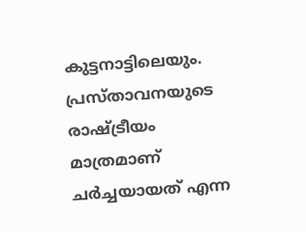കുട്ടനാട്ടിലെയും. പ്രസ്താവനയുടെ രാഷ്ട്രീയം മാത്രമാണ് ചർച്ചയായത് എന്ന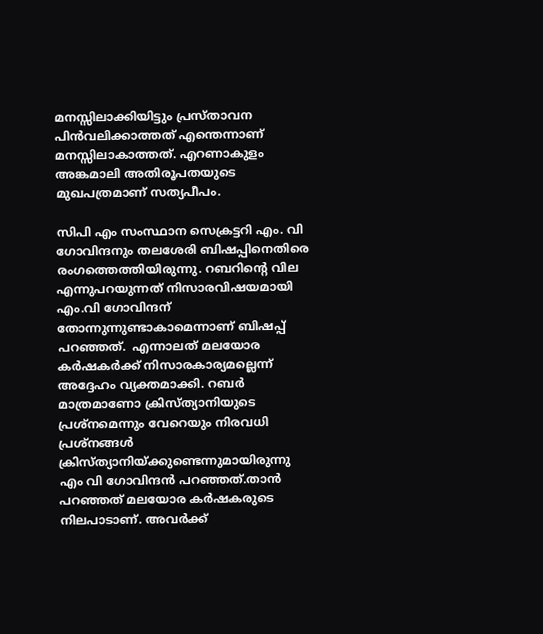മനസ്സിലാക്കിയിട്ടും പ്രസ്താവന പിൻവലിക്കാത്തത് എന്തെന്നാണ് മനസ്സിലാകാത്തത്. എറണാകുളം അങ്കമാലി അതിരൂപതയുടെ മുഖപത്രമാണ് സത്യപീപം.

സിപി എം സംസ്ഥാന സെക്രട്ടറി എം. വി ഗോവിന്ദനും തലശേരി ബിഷപ്പിനെതിരെ രംഗത്തെത്തിയിരുന്നു. റബറിന്റെ വില എന്നുപറയുന്നത് നിസാരവിഷയമായി എം.വി ഗോവിന്ദന് തോന്നുന്നുണ്ടാകാമെന്നാണ് ബിഷപ്പ് പറഞ്ഞത്.  എന്നാലത് മലയോര കര്‍ഷകര്‍ക്ക് നിസാരകാര്യമല്ലെന്ന് അദ്ദേഹം വ്യക്തമാക്കി. റബര്‍ മാത്രമാണോ ക്രിസ്‌ത്യാനിയുടെ പ്രശ്നമെന്നും വേറെയും നിരവധി പ്രശ്നങ്ങള്‍ ക്രിസ്‌ത്യാനിയ്ക്കുണ്ടെന്നുമായിരുന്നു എം വി ഗോവിന്ദന്‍ പറഞ്ഞത്.താന്‍ പറഞ്ഞത് മലയോര കര്‍ഷകരുടെ നിലപാടാണ്. അവർക്ക്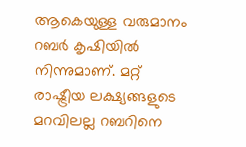ആകെയുള്ള വരുമാനം റബർ കൃഷിയിൽ നിന്നുമാണ്. മറ്റ് രാഷ്ട്രീയ ലക്ഷ്യങ്ങളുടെ മറവിലല്ല റബറിനെ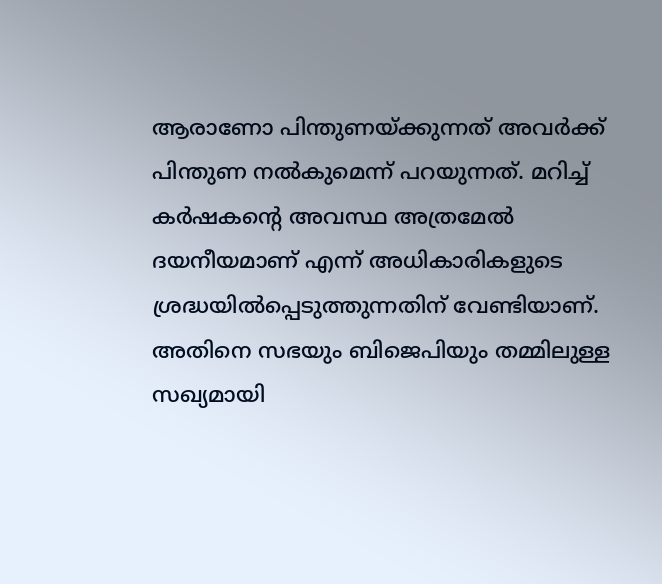ആരാണോ പിന്തുണയ്ക്കുന്നത് അവര്‍ക്ക് പിന്തുണ നല്‍കുമെന്ന് പറയുന്നത്. മറിച്ച്‌ കര്‍ഷകന്റെ അവസ്ഥ അത്രമേല്‍ ദയനീയമാണ് എന്ന് അധികാരികളുടെ ശ്രദ്ധയില്‍പ്പെടുത്തുന്നതിന് വേണ്ടിയാണ്. അതിനെ സഭയും ബിജെപിയും തമ്മിലുള്ള സഖ്യമായി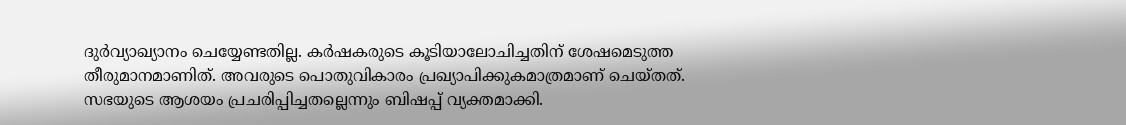ദുര്‍വ്യാഖ്യാനം ചെയ്യേണ്ടതില്ല. കര്‍ഷകരുടെ കൂടിയാലോചിച്ചതിന് ശേഷമെടുത്ത തീരുമാനമാണിത്. അവരുടെ പൊതുവികാരം പ്രഖ്യാപിക്കുകമാത്രമാണ് ചെയ്തത്. സഭയുടെ ആശയം പ്രചരിപ്പിച്ചതല്ലെന്നും ബിഷപ്പ് വ്യക്തമാക്കി.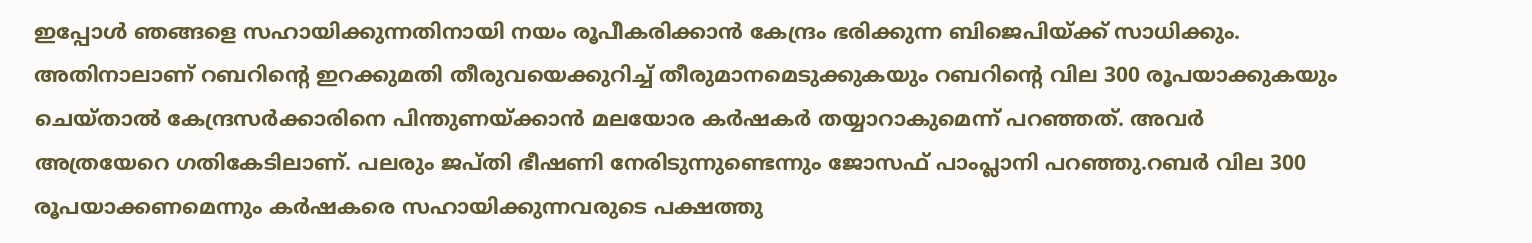ഇപ്പോള്‍ ഞങ്ങളെ സഹായിക്കുന്നതിനായി നയം രൂപീകരിക്കാന്‍ കേന്ദ്രം ഭരിക്കുന്ന ബിജെപിയ്ക്ക് സാധിക്കും. അതിനാലാണ് റബറിന്റെ ഇറക്കുമതി തീരുവയെക്കുറിച്ച്‌ തീരുമാനമെടുക്കുകയും റബറിന്റെ വില 300 രൂപയാക്കുകയും ചെയ്താല്‍ കേന്ദ്രസര്‍ക്കാരിനെ പിന്തുണയ്ക്കാന്‍ മലയോര കര്‍ഷകര്‍ തയ്യാറാകുമെന്ന് പറഞ്ഞത്. അവര്‍ അത്രയേറെ ഗതികേടിലാണ്. പലരും ജപ്തി ഭീഷണി നേരിടുന്നുണ്ടെന്നും ജോസഫ് പാംപ്ലാനി പറഞ്ഞു.റബര്‍ വില 300 രൂപയാക്കണമെന്നും കർഷകരെ സഹായിക്കുന്നവരുടെ പക്ഷത്തു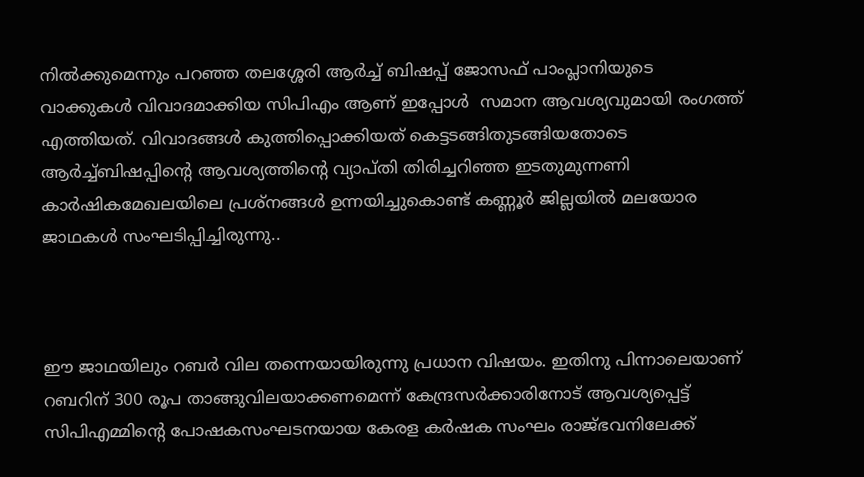നിൽക്കുമെന്നും പറഞ്ഞ തലശ്ശേരി ആര്‍ച്ച് ബിഷപ്പ് ജോസഫ് പാംപ്ലാനിയുടെ വാക്കുകള്‍ വിവാദമാക്കിയ സിപിഎം ആണ് ഇപ്പോൾ  സമാന ആവശ്യവുമായി രംഗത്ത് എത്തിയത്. വിവാദങ്ങൾ കുത്തിപ്പൊക്കിയത് കെട്ടടങ്ങിതുടങ്ങിയതോടെ ആർച്ച്ബിഷപ്പിന്റെ ആവശ്യത്തിന്റെ വ്യാപ്തി തിരിച്ചറിഞ്ഞ ഇടതുമുന്നണി കാർഷികമേഖലയിലെ പ്രശ്നങ്ങൾ ഉന്നയിച്ചുകൊണ്ട് കണ്ണൂർ ജില്ലയിൽ മലയോര ജാഥകൾ സംഘടിപ്പിച്ചിരുന്നു..



ഈ ജാഥയിലും റബർ വില തന്നെയായിരുന്നു പ്രധാന വിഷയം. ഇതിനു പിന്നാലെയാണ് റബറിന് 300 രൂപ താങ്ങുവിലയാക്കണമെന്ന് കേന്ദ്രസർക്കാരിനോട് ആവശ്യപ്പെട്ട് സിപിഎമ്മിന്റെ പോഷകസംഘടനയായ കേരള കർഷക സംഘം രാജ്ഭവനിലേക്ക്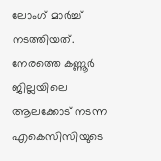ലോംഗ് മാർച്ച് നടത്തിയത്. നേരത്തെ കണ്ണൂർ ജില്ലയിലെ ആലക്കോട് നടന്ന എകെസിസിയുടെ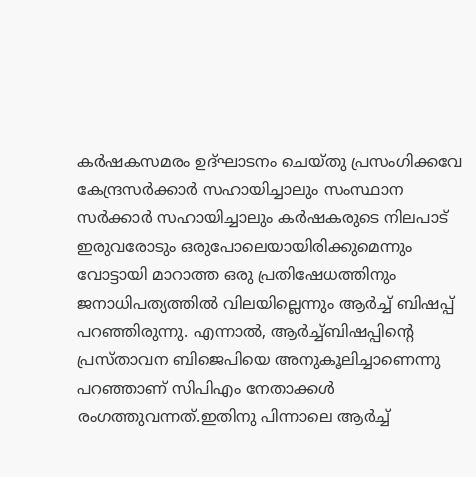കർഷകസമരം ഉദ്ഘാടനം ചെയ്തു പ്രസംഗിക്കവേ കേന്ദ്രസർക്കാർ സഹായിച്ചാലും സംസ്ഥാന സർക്കാർ സഹായിച്ചാലും കർഷകരുടെ നിലപാട് ഇരുവരോടും ഒരുപോലെയായിരിക്കുമെന്നും വോട്ടായി മാറാത്ത ഒരു പ്രതിഷേധത്തിനും ജനാധിപത്യത്തിൽ വിലയില്ലെന്നും ആർച്ച് ബിഷപ്പ് പറഞ്ഞിരുന്നു. എന്നാൽ, ആർച്ച്ബിഷപ്പിന്റെ പ്രസ്താവന ബിജെപിയെ അനുകൂലിച്ചാണെന്നു പറഞ്ഞാണ് സിപിഎം നേതാക്കൾ രംഗത്തുവന്നത്.ഇതിനു പിന്നാലെ ആര്‍ച്ച്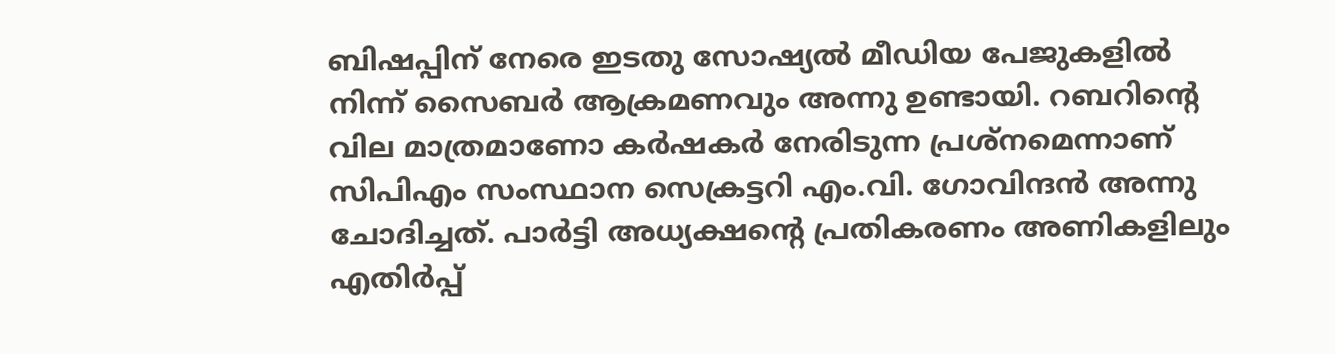ബിഷപ്പിന് നേരെ ഇടതു സോഷ്യല്‍ മീഡിയ പേജുകളില്‍ നിന്ന് സൈബര്‍ ആക്രമണവും അന്നു ഉണ്ടായി. റബറിന്റെ വില മാത്രമാണോ കർഷകർ നേരിടുന്ന പ്രശ്നമെന്നാണ് സിപിഎം സംസ്ഥാന സെക്രട്ടറി എം.വി. ഗോവിന്ദൻ അന്നു ചോദിച്ചത്. പാര്‍ട്ടി അധ്യക്ഷന്റെ പ്രതികരണം അണികളിലും എതിര്‍പ്പ്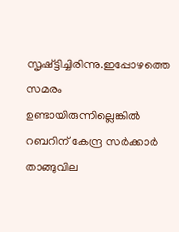സൃഷ്ട്ടിച്ചിരിന്നു.ഇപ്പോഴത്തെ സമരം ഉണ്ടായിരുന്നില്ലെങ്കിൽ റബറിന് കേന്ദ്ര സർക്കാർ താങ്ങുവില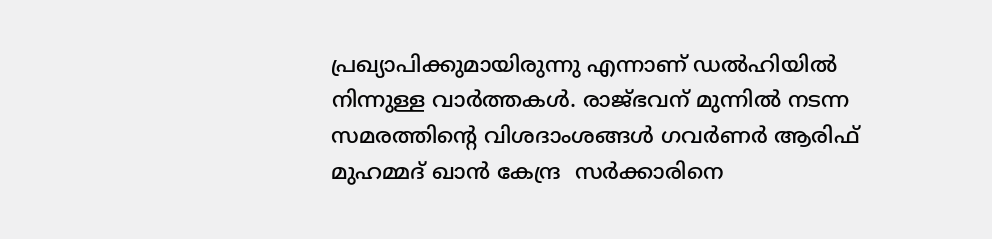പ്രഖ്യാപിക്കുമായിരുന്നു എന്നാണ് ഡൽഹിയിൽ നിന്നുള്ള വാർത്തകൾ. രാജ്ഭവന് മുന്നിൽ നടന്ന സമരത്തിൻ്റെ വിശദാംശങ്ങൾ ഗവർണർ ആരിഫ് മുഹമ്മദ് ഖാൻ കേന്ദ്ര  സർക്കാരിനെ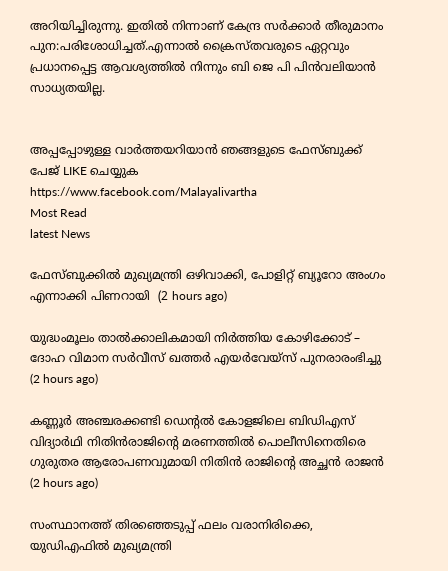അറിയിച്ചിരുന്നു. ഇതിൽ നിന്നാണ് കേന്ദ്ര സർക്കാർ തീരുമാനം പുന:പരിശോധിച്ചത്.എന്നാൽ ക്രൈസ്തവരുടെ ഏറ്റവും പ്രധാനപ്പെട്ട ആവശ്യത്തിൽ നിന്നും ബി ജെ പി പിൻവലിയാൻ സാധ്യതയില്ല.


അപ്പപ്പോഴുള്ള വാര്‍ത്തയറിയാന്‍ ഞങ്ങളുടെ ഫേസ്‌ബുക്ക്‌ പേജ് LIKE ചെയ്യുക
https://www.facebook.com/Malayalivartha
Most Read
latest News

ഫേസ്ബുക്കിൽ മുഖ്യമന്ത്രി ഒഴിവാക്കി, പോളിറ്റ് ബ്യൂറോ അംഗം എന്നാക്കി പിണറായി  (2 hours ago)

യുദ്ധംമൂലം താൽക്കാലികമായി നിർത്തിയ കോഴിക്കോട് – ദോഹ വിമാന സർവീസ് ഖത്തർ എയർവേയ്സ് പുനരാരംഭിച്ചു  (2 hours ago)

കണ്ണൂർ അഞ്ചരക്കണ്ടി ഡെന്റൽ കോളജിലെ ബിഡിഎസ് വിദ്യാർഥി നിതിൻരാജിന്റെ മരണത്തിൽ പൊലീസിനെതിരെ ഗുരുതര ആരോപണവുമായി നിതിൻ രാജിന്റെ അച്ഛൻ രാജൻ  (2 hours ago)

സംസ്ഥാനത്ത് തിരഞ്ഞെടുപ്പ് ഫലം വരാനിരിക്കെ, യുഡിഎഫിൽ മുഖ്യമന്ത്രി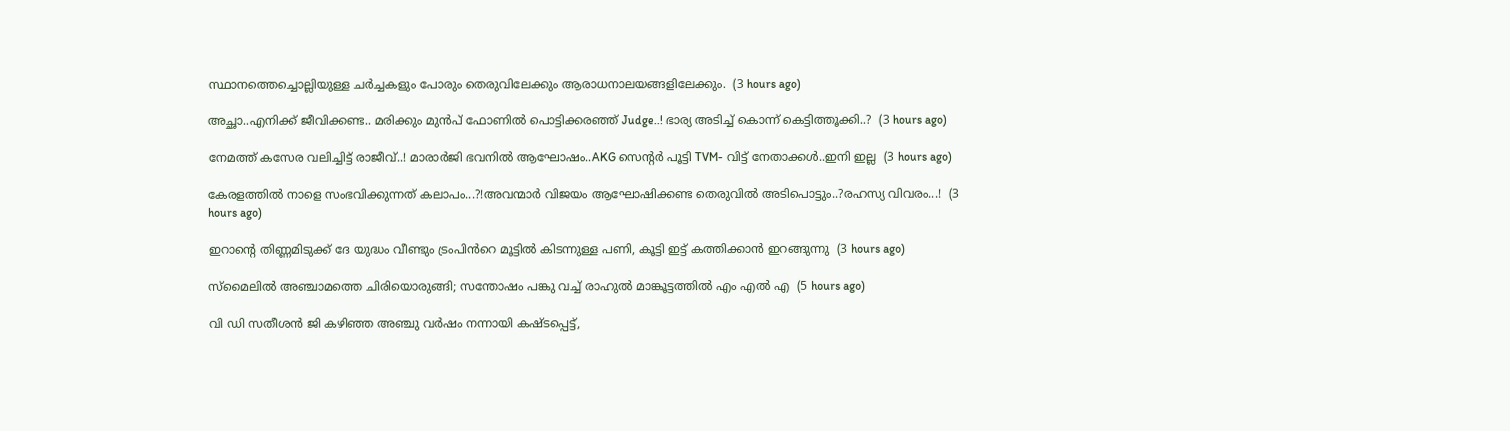സ്ഥാനത്തെച്ചൊല്ലിയുള്ള ചർച്ചകളും പോരും തെരുവിലേക്കും ആരാധനാലയങ്ങളിലേക്കും.  (3 hours ago)

അച്ഛാ..എനിക്ക് ജീവിക്കണ്ട.. മരിക്കും മുൻപ് ഫോണിൽ പൊട്ടിക്കരഞ്ഞ് Judge..! ഭാര്യ അടിച്ച് കൊന്ന് കെട്ടിത്തൂക്കി..?  (3 hours ago)

നേമത്ത് കസേര വലിച്ചിട്ട് രാജീവ്..! മാരാർജി ഭവനിൽ ആഘോഷം..AKG സെന്റർ പൂട്ടി TVM- വിട്ട് നേതാക്കൾ..ഇനി ഇല്ല  (3 hours ago)

കേരളത്തിൽ നാളെ സംഭവിക്കുന്നത് കലാപം...?!അവന്മാർ വിജയം ആഘോഷിക്കണ്ട തെരുവിൽ അടിപൊട്ടും..?രഹസ്യ വിവരം...!  (3 hours ago)

ഇറാന്റെ തിണ്ണമിടുക്ക് ദേ യുദ്ധം വീണ്ടും ട്രംപിൻറെ മൂട്ടിൽ കിടന്നുള്ള പണി, കൂട്ടി ഇട്ട് കത്തിക്കാൻ ഇറങ്ങുന്നു  (3 hours ago)

സ്മൈലിൽ അഞ്ചാമത്തെ ചിരിയൊരുങ്ങി; സന്തോഷം പങ്കു വച്ച് രാഹുൽ മാങ്കൂട്ടത്തിൽ എം എൽ എ  (5 hours ago)

വി ഡി സതീശൻ ജി കഴിഞ്ഞ അഞ്ചു വർഷം നന്നായി കഷ്ടപ്പെട്ട്,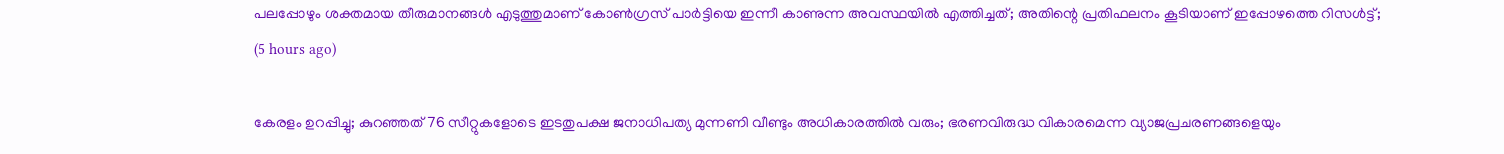പലപ്പോഴും ശക്തമായ തീരുമാനങ്ങൾ എടുത്തുമാണ് കോൺഗ്രസ്‌ പാർട്ടിയെ ഇന്നീ കാണുന്ന അവസ്ഥയിൽ എത്തിച്ചത്; അതിന്റെ പ്രതിഫലനം കൂടിയാണ് ഇപ്പോഴത്തെ റിസൾട്ട്‌;  (5 hours ago)

കേരളം ഉറപ്പിച്ചു; കുറഞ്ഞത് 76 സീറ്റുകളോടെ ഇടതുപക്ഷ ജനാധിപത്യ മുന്നണി വീണ്ടും അധികാരത്തിൽ വരും; ഭരണവിരുദ്ധ വികാരമെന്ന വ്യാജപ്രചരണങ്ങളെയും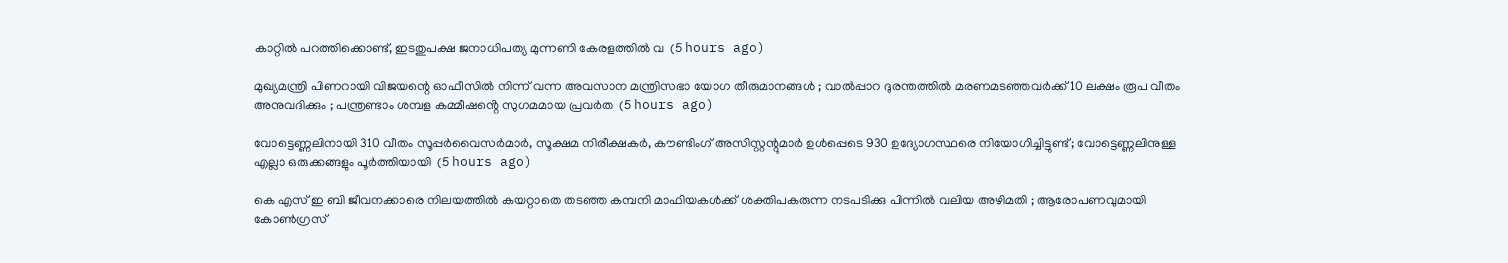കാറ്റിൽ പറത്തിക്കൊണ്ട്, ഇടതുപക്ഷ ജനാധിപത്യ മുന്നണി കേരളത്തിൽ വ  (5 hours ago)

മുഖ്യമന്ത്രി പിണറായി വിജയന്റെ ഓഫീസിൽ നിന്ന് വന്ന അവസാന മന്ത്രിസഭാ യോഗ തീരുമാനങ്ങൾ ; വാല്‍പ്പാറ ദുരന്തത്തിൽ മരണമടഞ്ഞവർക്ക് 10 ലക്ഷം രൂപ വീതം അനുവദിക്കും ; പന്ത്രണ്ടാം ശമ്പള കമ്മീഷൻ്റെ സുഗമമായ പ്രവർത  (5 hours ago)

വോട്ടെണ്ണലിനായി 310 വീതം സൂപ്പർവൈസർമാർ, സൂക്ഷമ നിരീക്ഷകർ, കൗണ്ടിംഗ് അസിസ്റ്റന്റുമാർ ഉൾപ്പെടെ 930 ഉദ്യോഗസ്ഥരെ നിയോഗിച്ചിട്ടുണ്ട്; വോട്ടെണ്ണലിനുള്ള എല്ലാ ഒരുക്കങ്ങളും പൂർത്തിയായി  (5 hours ago)

കെ എസ് ഇ ബി ജീവനക്കാരെ നിലയത്തിൽ കയറ്റാതെ തടഞ്ഞ കമ്പനി മാഫിയകൾക്ക് ശക്തിപകരുന്ന നടപടിക്കു പിന്നിൽ വലിയ അഴിമതി ; ആരോപണവുമായി കോൺഗ്രസ്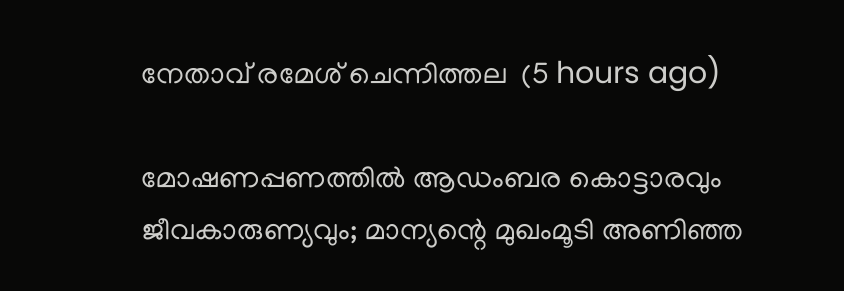നേതാവ് രമേശ്‌ ചെന്നിത്തല  (5 hours ago)

മോഷണപ്പണത്തിൽ ആഡംബര കൊട്ടാരവും ജീവകാരുണ്യവും; മാന്യന്റെ മുഖംമൂടി അണിഞ്ഞ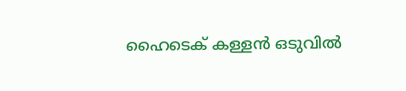ഹൈടെക് കള്ളൻ ഒടുവിൽ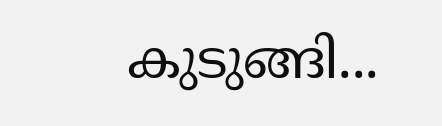കുടുങ്ങി...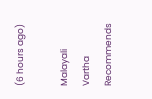(6 hours ago)

Malayali Vartha Recommends